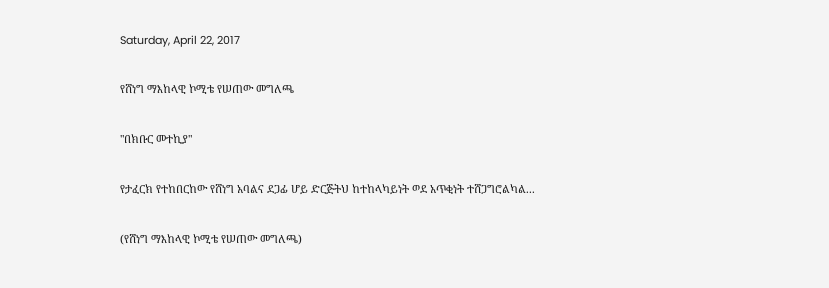Saturday, April 22, 2017

የሸነግ ማእከላዊ ኮሚቴ የሠጠው መግለጫ

"በክቡር መተኪያ"

የታፈርክ የተከበርከው የሸነግ አባልና ደጋፊ ሆይ ድርጅትህ ከተከላካይነት ወደ አጥቂነት ተሸጋግሮልካል...

(የሸነግ ማእከላዊ ኮሚቴ የሠጠው መግለጫ)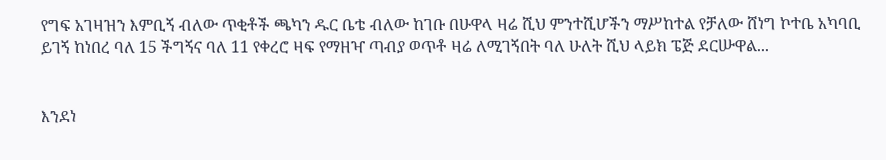የግፍ አገዛዝን እምቢኝ ብለው ጥቂቶች ጫካን ዱር ቤቴ ብለው ከገቡ በሁዋላ ዛሬ ሺህ ምንተሺሆችን ማሥከተል የቻለው ሸነግ ኮተቤ አካባቢ ይገኝ ከነበረ ባለ 15 ችግኝና ባለ 11 የቀረሮ ዛፍ የማዘዣ ጣብያ ወጥቶ ዛሬ ለሚገኝበት ባለ ሁለት ሺህ ላይክ ፔጅ ደርሡዋል...


እንደነ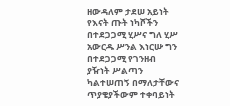ዘውዳለም ታደሠ አይነት የእናት ጡት ነካሾችን በተደጋጋሚ ሂሥና ግለ ሂሥ አውርዱ ሥንል እነርሡ ግን በተደጋጋሚ የገንዘብ ያዥነት ሥልጣን ካልተሠጠኝ በማለታቸውና ጥያቄያችውም ተቀባይነት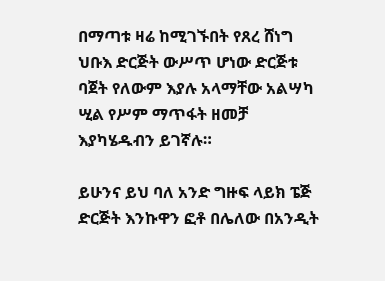በማጣቱ ዛሬ ከሚገኙበት የጸረ ሸነግ ህቡእ ድርጅት ውሥጥ ሆነው ድርጅቱ ባጀት የለውም እያሉ አላማቸው አልሣካ ሢል የሥም ማጥፋት ዘመቻ እያካሄዱብን ይገኛሉ።

ይሁንና ይህ ባለ አንድ ግዙፍ ላይክ ፔጅ ድርጅት እንኩዋን ፎቶ በሌለው በአንዲት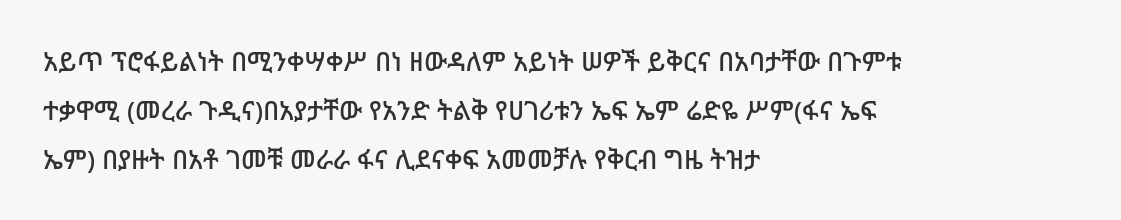አይጥ ፕሮፋይልነት በሚንቀሣቀሥ በነ ዘውዳለም አይነት ሠዎች ይቅርና በአባታቸው በጉምቱ ተቃዋሚ (መረራ ጉዲና)በአያታቸው የአንድ ትልቅ የሀገሪቱን ኤፍ ኤም ሬድዬ ሥም(ፋና ኤፍ ኤም) በያዙት በአቶ ገመቹ መራራ ፋና ሊደናቀፍ አመመቻሉ የቅርብ ግዜ ትዝታ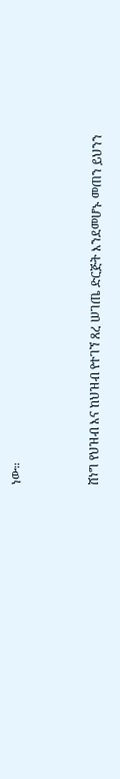ነው።


ሸነግ የህዝብ እና ከህዝብ የተገኘ ጸረ ሠገጤ ድርጅት እንደመሆኑ መጠን ይህንን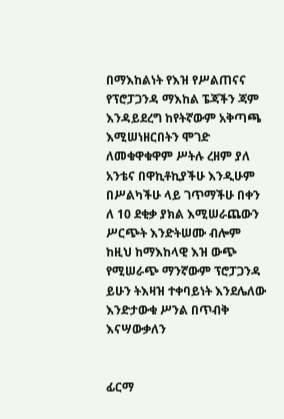በማእከልነት የእዝ የሥልጠናና የፕሮፓጋንዳ ማእከል ፔጃችን ጃም እንዳይደረግ ከየትኛውም አቅጣጫ እሚሠነዘርበትን ሞገድ ለመቁዋቁዋም ሥትሉ ረዘም ያለ አንቴና በዋኪቶኪያችሁ እንዲሁም በሥልካችሁ ላይ ገጥማችሁ በቀን ለ 10 ደቂቃ ያክል እሚሠራጨውን ሥርጭት እንድትሠሙ ብሎም ከዚህ ከማእከላዊ እዝ ውጭ የሚሠራጭ ማንኛውም ፕሮፓጋንዳ ይሁን ትእዛዝ ተቀባይነት እንደሌለው እንድታውቁ ሥንል በጥብቅ እናሣውቃለን


ፊርማ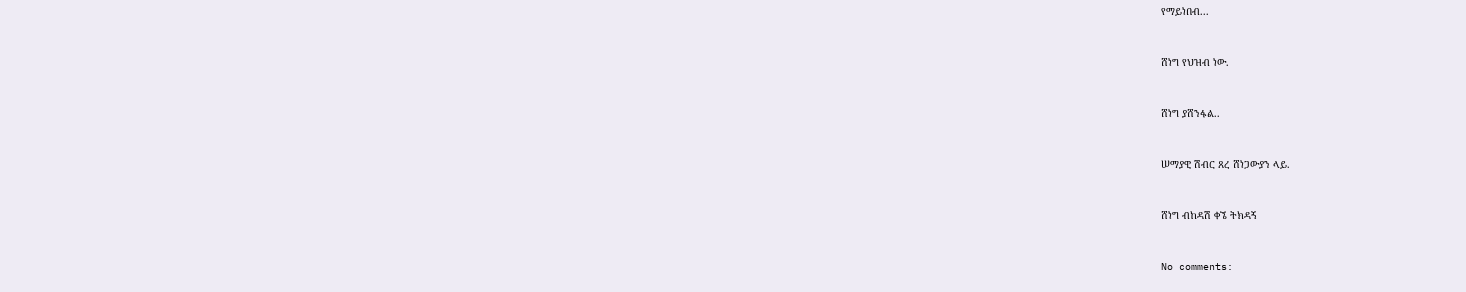የማይነበብ...


ሸነግ የህዝብ ነው.


ሸነግ ያሸንፋል..


ሠማያዊ ሽብር ጸረ ሸነጋውያን ላይ.


ሸነግ ብከዳሽ ቀኜ ትክዳኝ


No comments: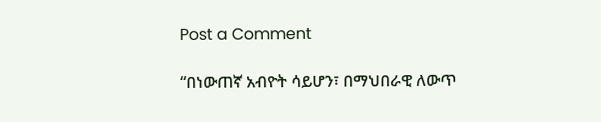Post a Comment

“በነውጠኛ አብዮት ሳይሆን፣ በማህበራዊ ለውጥ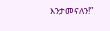እንታመናለን!”